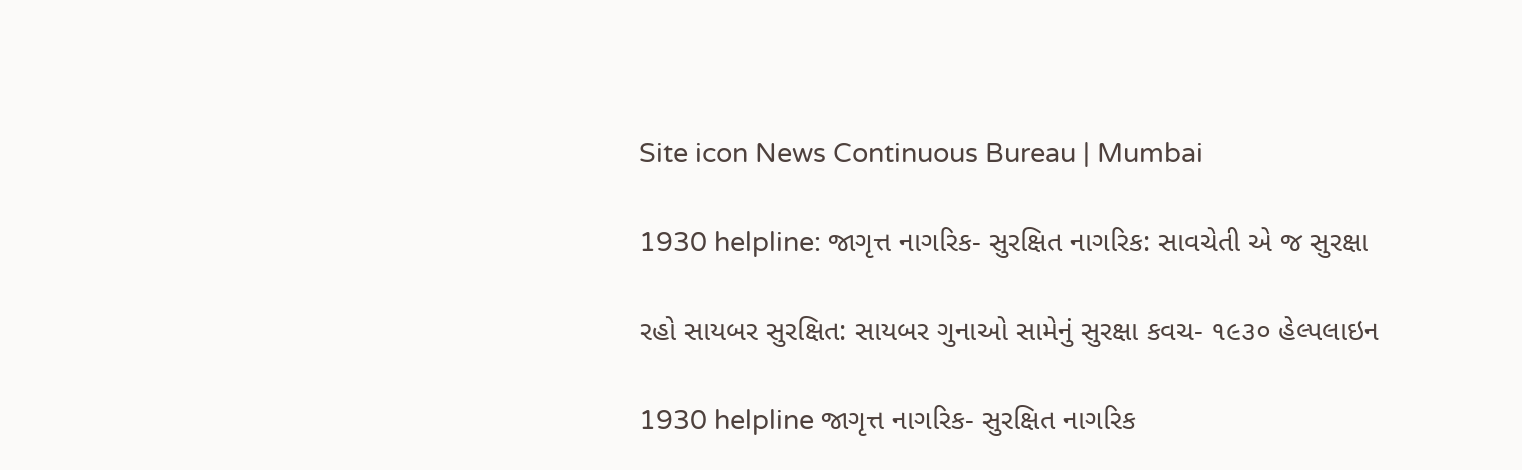Site icon News Continuous Bureau | Mumbai

1930 helpline: જાગૃત્ત નાગરિક- સુરક્ષિત નાગરિક: સાવચેતી એ જ સુરક્ષા

રહો સાયબર સુરક્ષિત: સાયબર ગુનાઓ સામેનું સુરક્ષા કવચ- ૧૯૩૦ હેલ્પલાઇન

1930 helpline જાગૃત્ત નાગરિક- સુરક્ષિત નાગરિક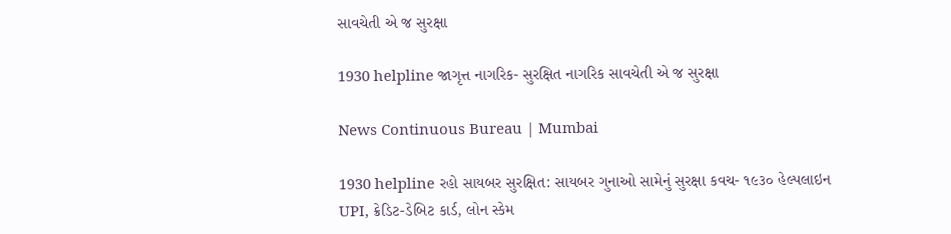સાવચેતી એ જ સુરક્ષા

1930 helpline જાગૃત્ત નાગરિક- સુરક્ષિત નાગરિક સાવચેતી એ જ સુરક્ષા

News Continuous Bureau | Mumbai

1930 helpline રહો સાયબર સુરક્ષિત: સાયબર ગુનાઓ સામેનું સુરક્ષા કવચ- ૧૯૩૦ હેલ્પલાઇન
UPI, ક્રેડિટ-ડેબિટ કાર્ડ, લોન સ્કેમ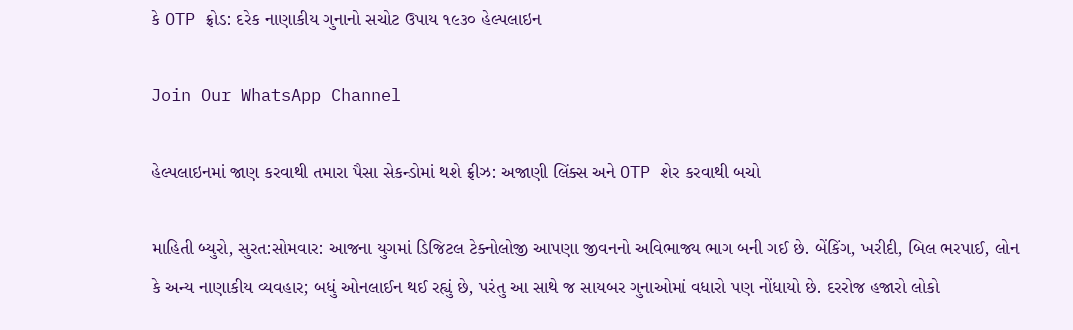કે OTP ફ્રોડ: દરેક નાણાકીય ગુનાનો સચોટ ઉપાય ૧૯૩૦ હેલ્પલાઇન

Join Our WhatsApp Channel

હેલ્પલાઇનમાં જાણ કરવાથી તમારા પૈસા સેકન્ડોમાં થશે ફ્રીઝ: અજાણી લિંક્સ અને OTP શેર કરવાથી બચો

માહિતી બ્‍યુરો, સુરત:સોમવાર: આજના યુગમાં ડિજિટલ ટેક્નોલોજી આપણા જીવનનો અવિભાજ્ય ભાગ બની ગઈ છે. બેંકિંગ, ખરીદી, બિલ ભરપાઈ, લોન કે અન્ય નાણાકીય વ્યવહાર; બધું ઓનલાઈન થઈ રહ્યું છે, પરંતુ આ સાથે જ સાયબર ગુનાઓમાં વધારો પણ નોંધાયો છે. દરરોજ હજારો લોકો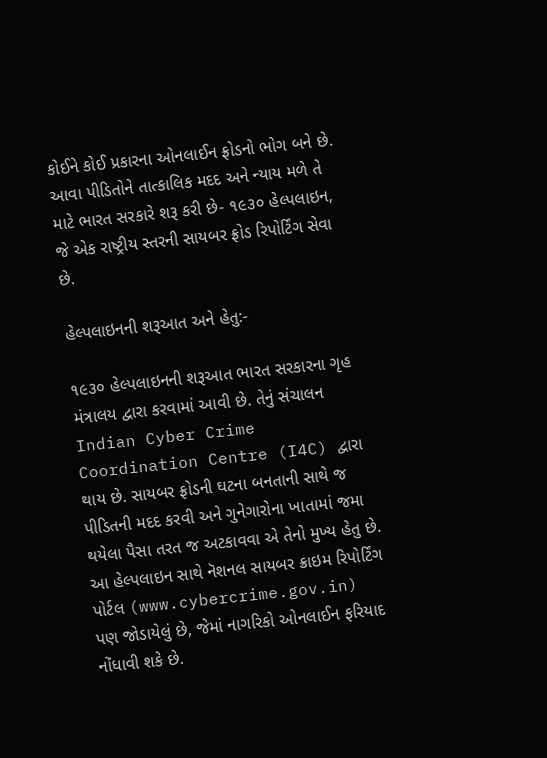કોઈને કોઈ પ્રકારના ઓનલાઈન ફ્રોડનો ભોગ બને છે. આવા પીડિતોને તાત્કાલિક મદદ અને ન્યાય મળે તે માટે ભારત સરકારે શરૂ કરી છે- ૧૯૩૦ હેલ્પલાઇન, જે એક રાષ્ટ્રીય સ્તરની સાયબર ફ્રોડ રિપોર્ટિંગ સેવા છે.

હેલ્પલાઇનની શરૂઆત અને હેતુ:-

૧૯૩૦ હેલ્પલાઇનની શરૂઆત ભારત સરકારના ગૃહ મંત્રાલય દ્વારા કરવામાં આવી છે. તેનું સંચાલન Indian Cyber Crime Coordination Centre (I4C) દ્વારા થાય છે. સાયબર ફ્રોડની ઘટના બનતાની સાથે જ પીડિતની મદદ કરવી અને ગુનેગારોના ખાતામાં જમા થયેલા પૈસા તરત જ અટકાવવા એ તેનો મુખ્ય હેતુ છે.
આ હેલ્પલાઇન સાથે નૅશનલ સાયબર ક્રાઇમ રિપોર્ટિંગ પોર્ટલ (www.cybercrime.gov.in) પણ જોડાયેલું છે, જેમાં નાગરિકો ઓનલાઈન ફરિયાદ નોંધાવી શકે છે.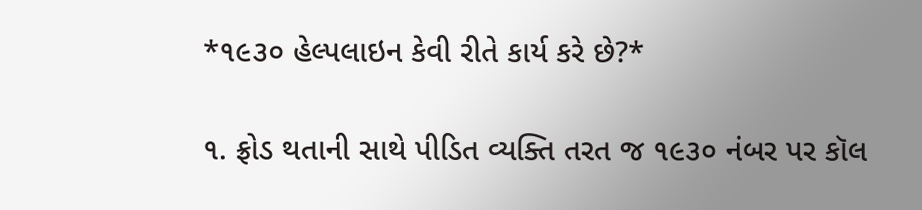*૧૯૩૦ હેલ્પલાઇન કેવી રીતે કાર્ય કરે છે?*

૧. ફ્રોડ થતાની સાથે પીડિત વ્યક્તિ તરત જ ૧૯૩૦ નંબર પર કૉલ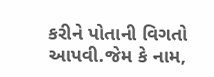કરીને પોતાની વિગતો આપવી.જેમ કે નામ,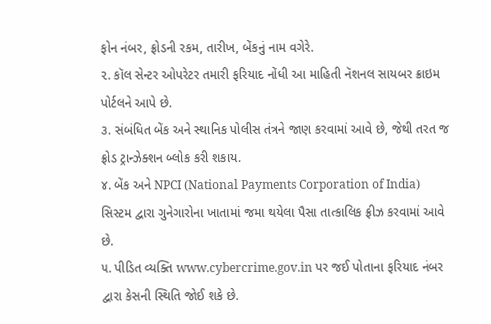ફોન નંબર, ફ્રોડની રકમ, તારીખ, બેંકનું નામ વગેરે.
૨. કૉલ સેન્ટર ઓપરેટર તમારી ફરિયાદ નોંધી આ માહિતી નૅશનલ સાયબર ક્રાઇમ પોર્ટલને આપે છે.
૩. સંબંધિત બેંક અને સ્થાનિક પોલીસ તંત્રને જાણ કરવામાં આવે છે, જેથી તરત જ ફ્રોડ ટ્રાન્ઝેક્શન બ્લોક કરી શકાય.
૪. બેંક અને NPCI (National Payments Corporation of India) સિસ્ટમ દ્વારા ગુનેગારોના ખાતામાં જમા થયેલા પૈસા તાત્કાલિક ફ્રીઝ કરવામાં આવે છે.
૫. પીડિત વ્યક્તિ www.cybercrime.gov.in પર જઈ પોતાના ફરિયાદ નંબર દ્વારા કેસની સ્થિતિ જોઈ શકે છે.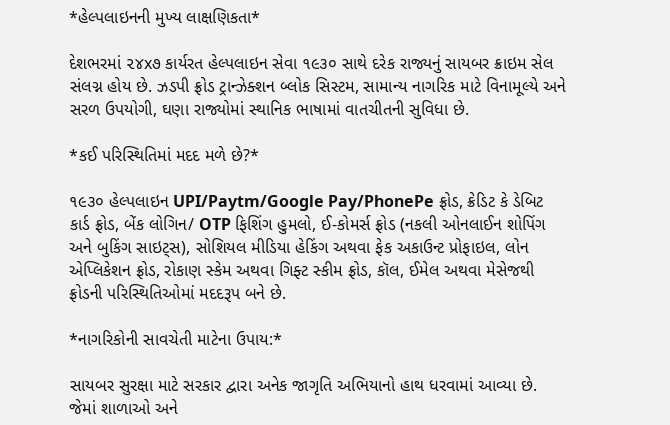*હેલ્પલાઇનની મુખ્ય લાક્ષણિકતા*

દેશભરમાં ૨૪x૭ કાર્યરત હેલ્પલાઇન સેવા ૧૯૩૦ સાથે દરેક રાજ્યનું સાયબર ક્રાઇમ સેલ સંલગ્ન હોય છે. ઝડપી ફ્રોડ ટ્રાન્ઝેક્શન બ્લોક સિસ્ટમ, સામાન્ય નાગરિક માટે વિનામૂલ્યે અને સરળ ઉપયોગી, ઘણા રાજ્યોમાં સ્થાનિક ભાષામાં વાતચીતની સુવિધા છે.

*કઈ પરિસ્થિતિમાં મદદ મળે છે?*

૧૯૩૦ હેલ્પલાઇન UPI/Paytm/Google Pay/PhonePe ફ્રોડ, ક્રેડિટ કે ડેબિટ કાર્ડ ફ્રોડ, બેંક લોગિન/ OTP ફિશિંગ હુમલો, ઈ-કોમર્સ ફ્રોડ (નકલી ઓનલાઈન શોપિંગ અને બુકિંગ સાઇટ્સ), સોશિયલ મીડિયા હેકિંગ અથવા ફેક અકાઉન્ટ પ્રોફાઇલ, લોન એપ્લિકેશન ફ્રોડ, રોકાણ સ્કેમ અથવા ગિફ્ટ સ્કીમ ફ્રોડ, કૉલ, ઈમેલ અથવા મેસેજથી ફ્રોડની પરિસ્થિતિઓમાં મદદરૂપ બને છે.

*નાગરિકોની સાવચેતી માટેના ઉપાય:*

સાયબર સુરક્ષા માટે સરકાર દ્વારા અનેક જાગૃતિ અભિયાનો હાથ ધરવામાં આવ્યા છે. જેમાં શાળાઓ અને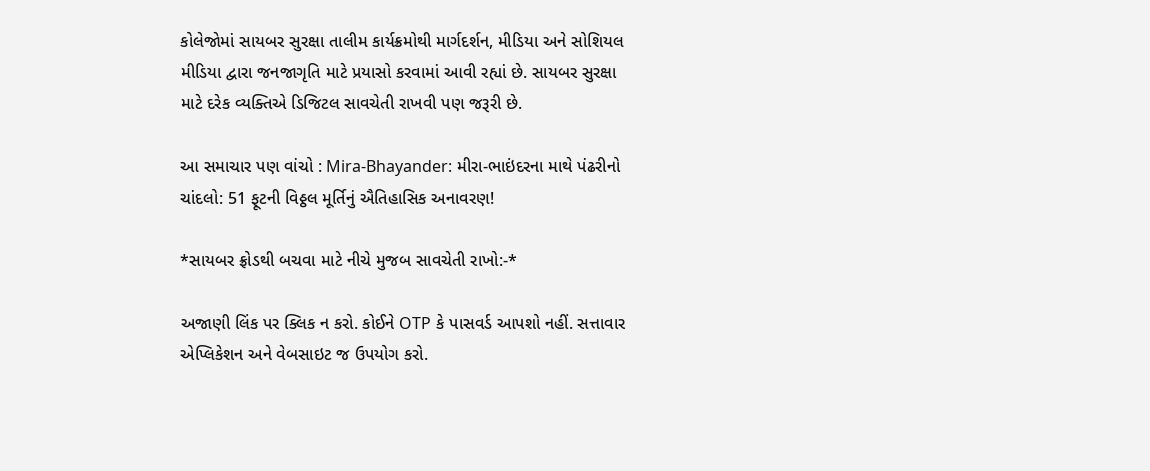કોલેજોમાં સાયબર સુરક્ષા તાલીમ કાર્યક્રમોથી માર્ગદર્શન, મીડિયા અને સોશિયલ મીડિયા દ્વારા જનજાગૃતિ માટે પ્રયાસો કરવામાં આવી રહ્યાં છે. સાયબર સુરક્ષા માટે દરેક વ્યક્તિએ ડિજિટલ સાવચેતી રાખવી પણ જરૂરી છે.

આ સમાચાર પણ વાંચો : Mira-Bhayander: મીરા-ભાઇંદરના માથે પંઢરીનો ચાંદલો: 51 ફૂટની વિઠ્ઠલ મૂર્તિનું ઐતિહાસિક અનાવરણ!

*સાયબર ફ્રોડથી બચવા માટે નીચે મુજબ સાવચેતી રાખો:-*

અજાણી લિંક પર ક્લિક ન કરો. કોઈને OTP કે પાસવર્ડ આપશો નહીં. સત્તાવાર એપ્લિકેશન અને વેબસાઇટ જ ઉપયોગ કરો.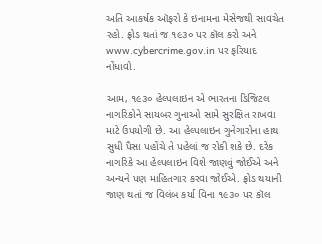અતિ આકર્ષક ઑફરો કે ઇનામના મેસેજથી સાવચેત રહો. ફ્રોડ થતાં જ ૧૯૩૦ પર કૉલ કરો અને www.cybercrime.gov.in પર ફરિયાદ નોંધાવો.

આમ, ૧૯૩૦ હેલ્પલાઇન એ ભારતના ડિજિટલ નાગરિકોને સાયબર ગુનાઓ સામે સુરક્ષિત રાખવા માટે ઉપયોગી છે. આ હેલ્પલાઇન ગુનેગારોના હાથ સુધી પૈસા પહોંચે તે પહેલાં જ રોકી શકે છે. દરેક નાગરિકે આ હેલ્પલાઇન વિશે જાણવું જોઈએ અને અન્યને પણ માહિતગાર કરવા જોઈએ. ફ્રોડ થયાની જાણ થતાં જ વિલંબ કર્યા વિના ૧૯૩૦ પર કૉલ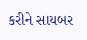કરીને સાયબર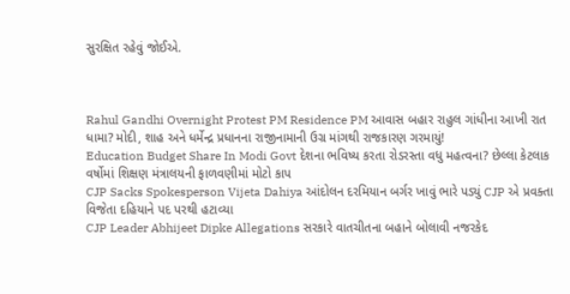સુરક્ષિત રહેવું જોઈએ.



Rahul Gandhi Overnight Protest PM Residence PM આવાસ બહાર રાહુલ ગાંધીના આખી રાત ધામા? મોદી, શાહ અને ધર્મેન્દ્ર પ્રધાનના રાજીનામાની ઉગ્ર માંગથી રાજકારણ ગરમાયું!
Education Budget Share In Modi Govt દેશના ભવિષ્ય કરતા રોડરસ્તા વધુ મહત્વના? છેલ્લા કેટલાક વર્ષોમાં શિક્ષણ મંત્રાલયની ફાળવણીમાં મોટો કાપ
CJP Sacks Spokesperson Vijeta Dahiya આંદોલન દરમિયાન બર્ગર ખાવું ભારે પડ્યું CJP એ પ્રવક્તા વિજેતા દહિયાને પદ પરથી હટાવ્યા
CJP Leader Abhijeet Dipke Allegations સરકારે વાતચીતના બહાને બોલાવી નજરકેદ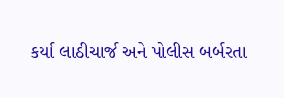કર્યા લાઠીચાર્જ અને પોલીસ બર્બરતા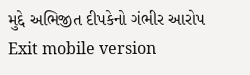મુદ્દે અભિજીત દીપકેનો ગંભીર આરોપ
Exit mobile version